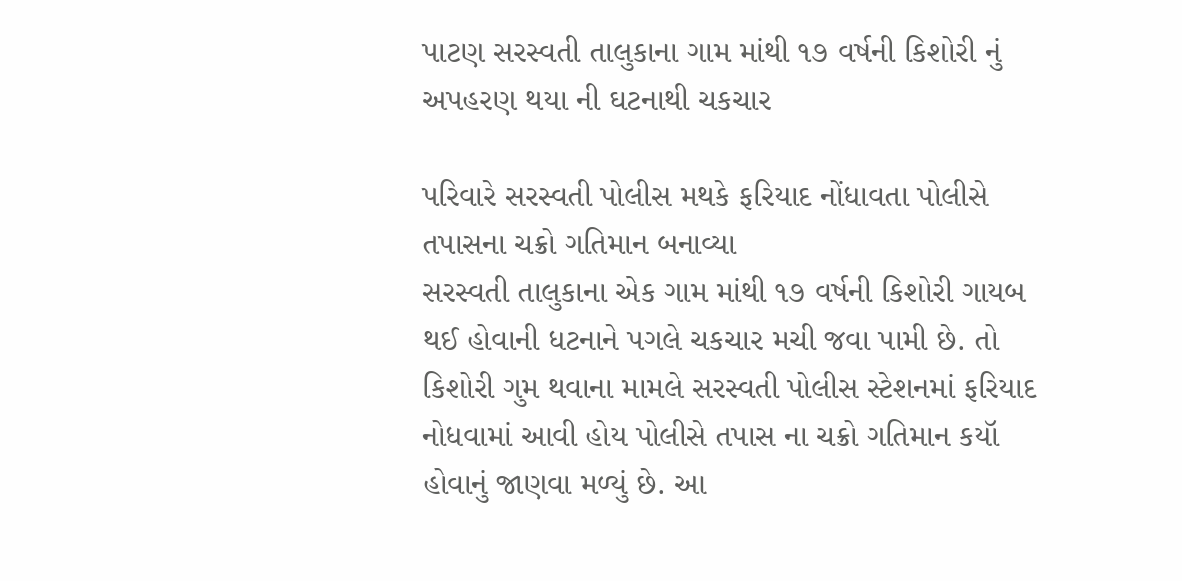પાટણ સરસ્વતી તાલુકાના ગામ માંથી ૧૭ વર્ષની કિશોરી નું અપહરણ થયા ની ઘટનાથી ચકચાર

પરિવારે સરસ્વતી પોલીસ મથકે ફરિયાદ નોંધાવતા પોલીસે તપાસના ચક્રો ગતિમાન બનાવ્યા
સરસ્વતી તાલુકાના એક ગામ માંથી ૧૭ વર્ષની કિશોરી ગાયબ થઈ હોવાની ધટનાને પગલે ચકચાર મચી જવા પામી છે. તો કિશોરી ગુમ થવાના મામલે સરસ્વતી પોલીસ સ્ટેશનમાં ફરિયાદ નોધવામાં આવી હોય પોલીસે તપાસ ના ચક્રો ગતિમાન કયૉ હોવાનું જાણવા મળ્યું છે. આ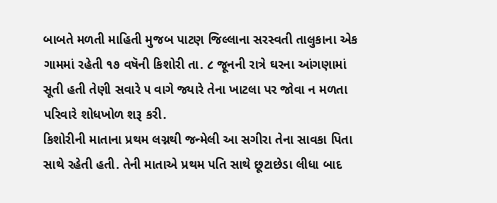બાબતે મળતી માહિતી મુજબ પાટણ જિલ્લાના સરસ્વતી તાલુકાના એક ગામમાં રહેતી ૧૭ વષૅની કિશોરી તા. ૮ જૂનની રાત્રે ઘરના આંગણામાં સૂતી હતી તેણી સવારે ૫ વાગે જ્યારે તેના ખાટલા પર જોવા ન મળતા પરિવારે શોધખોળ શરૂ કરી.
કિશોરીની માતાના પ્રથમ લગ્નથી જન્મેલી આ સગીરા તેના સાવકા પિતા સાથે રહેતી હતી. તેની માતાએ પ્રથમ પતિ સાથે છૂટાછેડા લીધા બાદ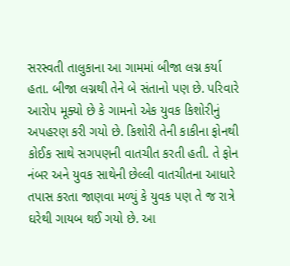સરસ્વતી તાલુકાના આ ગામમાં બીજા લગ્ન કર્યા હતા. બીજા લગ્નથી તેને બે સંતાનો પણ છે. પરિવારે આરોપ મૂક્યો છે કે ગામનો એક યુવક કિશોરીનું અપહરણ કરી ગયો છે. કિશોરી તેની કાકીના ફોનથી કોઈક સાથે સગપણની વાતચીત કરતી હતી. તે ફોન નંબર અને યુવક સાથેની છેલ્લી વાતચીતના આધારે તપાસ કરતા જાણવા મળ્યું કે યુવક પણ તે જ રાત્રે ઘરેથી ગાયબ થઈ ગયો છે. આ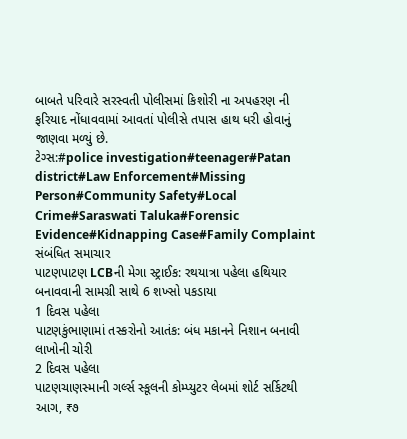બાબતે પરિવારે સરસ્વતી પોલીસમાં કિશોરી ના અપહરણ ની ફરિયાદ નોંધાવવામાં આવતાં પોલીસે તપાસ હાથ ધરી હોવાનું જાણવા મળ્યું છે.
ટેગ્સ:#police investigation#teenager#Patan district#Law Enforcement#Missing Person#Community Safety#Local Crime#Saraswati Taluka#Forensic Evidence#Kidnapping Case#Family Complaint
સંબંધિત સમાચાર
પાટણપાટણ LCBની મેગા સ્ટ્રાઈક: રથયાત્રા પહેલા હથિયાર બનાવવાની સામગ્રી સાથે 6 શખ્સો પકડાયા
1 દિવસ પહેલા
પાટણકુંભાણામાં તસ્કરોનો આતંક: બંધ મકાનને નિશાન બનાવી લાખોની ચોરી
2 દિવસ પહેલા
પાટણચાણસ્માની ગર્લ્સ સ્કૂલની કોમ્પ્યુટર લેબમાં શોર્ટ સર્કિટથી આગ, ₹૭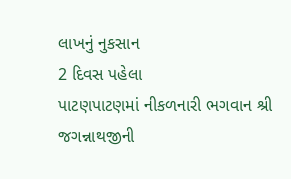લાખનું નુકસાન
2 દિવસ પહેલા
પાટણપાટણમાં નીકળનારી ભગવાન શ્રી જગન્નાથજીની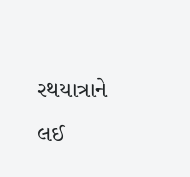રથયાત્રાને લઈ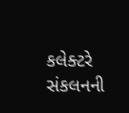કલેક્ટરે સંકલનની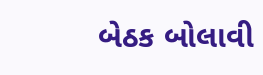બેઠક બોલાવી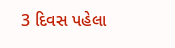3 દિવસ પહેલા